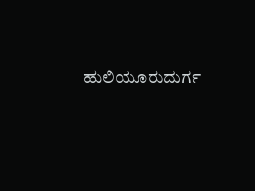ಹುಲಿಯೂರುದುರ್ಗ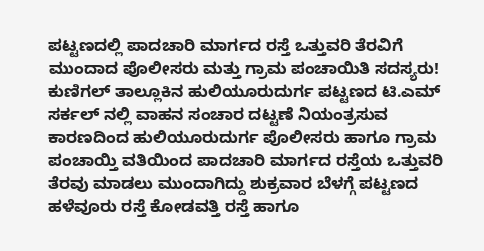ಪಟ್ಟಣದಲ್ಲಿ ಪಾದಚಾರಿ ಮಾರ್ಗದ ರಸ್ತೆ ಒತ್ತುವರಿ ತೆರವಿಗೆ ಮುಂದಾದ ಪೊಲೀಸರು ಮತ್ತು ಗ್ರಾಮ ಪಂಚಾಯಿತಿ ಸದಸ್ಯರು!
ಕುಣಿಗಲ್ ತಾಲ್ಲೂಕಿನ ಹುಲಿಯೂರುದುರ್ಗ ಪಟ್ಟಣದ ಟಿ.ಎಮ್ ಸರ್ಕಲ್ ನಲ್ಲಿ ವಾಹನ ಸಂಚಾರ ದಟ್ಟಣೆ ನಿಯಂತ್ರಸುವ ಕಾರಣದಿಂದ ಹುಲಿಯೂರುದುರ್ಗ ಪೊಲೀಸರು ಹಾಗೂ ಗ್ರಾಮ ಪಂಚಾಯ್ತಿ ವತಿಯಿಂದ ಪಾದಚಾರಿ ಮಾರ್ಗದ ರಸ್ತೆಯ ಒತ್ತುವರಿ ತೆರವು ಮಾಡಲು ಮುಂದಾಗಿದ್ದು ಶುಕ್ರವಾರ ಬೆಳಗ್ಗೆ ಪಟ್ಟಣದ ಹಳೆವೂರು ರಸ್ತೆ ಕೋಡವತ್ತಿ ರಸ್ತೆ ಹಾಗೂ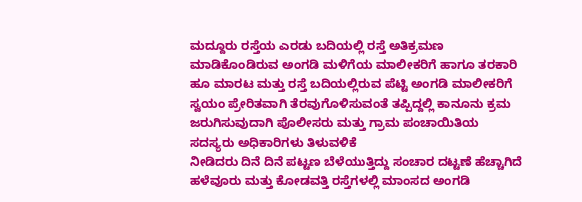ಮದ್ದೂರು ರಸ್ತೆಯ ಎರಡು ಬದಿಯಲ್ಲಿ ರಸ್ತೆ ಅತಿಕ್ರಮಣ ಮಾಡಿಕೊಂಡಿರುವ ಅಂಗಡಿ ಮಳಿಗೆಯ ಮಾಲೀಕರಿಗೆ ಹಾಗೂ ತರಕಾರಿ ಹೂ ಮಾರಟ ಮತ್ತು ರಸ್ತೆ ಬದಿಯಲ್ಲಿರುವ ಪೆಟ್ಟಿ ಅಂಗಡಿ ಮಾಲೀಕರಿಗೆ ಸ್ವಯಂ ಪ್ರೇರಿತವಾಗಿ ತೆರವುಗೊಳಿಸುವಂತೆ ತಪ್ಪಿದ್ದಲ್ಲಿ ಕಾನೂನು ಕ್ರಮ ಜರುಗಿಸುವುದಾಗಿ ಪೊಲೀಸರು ಮತ್ತು ಗ್ರಾಮ ಪಂಚಾಯಿತಿಯ ಸದಸ್ಯರು ಅಧಿಕಾರಿಗಳು ತಿಳುವಳಿಕೆ
ನೀಡಿದರು ದಿನೆ ದಿನೆ ಪಟ್ಟಣ ಬೆಳೆಯುತ್ತಿದ್ದು ಸಂಚಾರ ದಟ್ಟಣೆ ಹೆಚ್ಚಾಗಿದೆ ಹಳೆವೂರು ಮತ್ತು ಕೋಡವತ್ತಿ ರಸ್ತೆಗಳಲ್ಲಿ ಮಾಂಸದ ಅಂಗಡಿ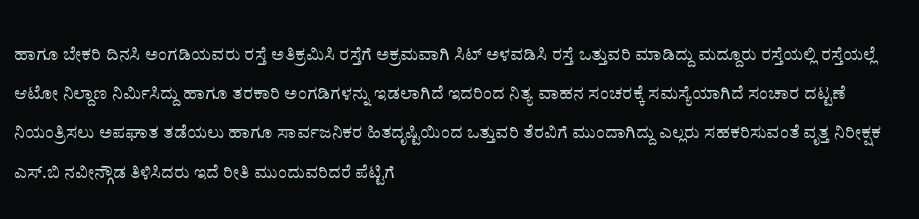ಹಾಗೂ ಬೇಕರಿ ದಿನಸಿ ಅಂಗಡಿಯವರು ರಸ್ತೆ ಅತಿಕ್ರಮಿಸಿ ರಸ್ತೆಗೆ ಅಕ್ರಮವಾಗಿ ಸಿಟ್ ಅಳವಡಿಸಿ ರಸ್ತೆ ಒತ್ತುವರಿ ಮಾಡಿದ್ದು ಮದ್ದೂರು ರಸ್ತೆಯಲ್ಲಿ ರಸ್ತೆಯಲ್ಲೆ ಆಟೋ ನಿಲ್ದಾಣ ನಿರ್ಮಿಸಿದ್ದು ಹಾಗೂ ತರಕಾರಿ ಅಂಗಡಿಗಳನ್ನು ಇಡಲಾಗಿದೆ ಇದರಿಂದ ನಿತ್ಯ ವಾಹನ ಸಂಚರಕ್ಕೆ ಸಮಸ್ಯೆಯಾಗಿದೆ ಸಂಚಾರ ದಟ್ಟಣೆ ನಿಯಂತ್ರಿಸಲು ಅಪಘಾತ ತಡೆಯಲು ಹಾಗೂ ಸಾರ್ವಜನಿಕರ ಹಿತದೃಷ್ಟಿಯಿಂದ ಒತ್ತುವರಿ ತೆರವಿಗೆ ಮುಂದಾಗಿದ್ದು ಎಲ್ಲರು ಸಹಕರಿಸುವಂತೆ ವೃತ್ತ ನಿರೀಕ್ಷಕ ಎಸ್.ಬಿ ನವೀನ್ಗೌಡ ತಿಳಿಸಿದರು ಇದೆ ರೀತಿ ಮುಂದುವರಿದರೆ ಪೆಟ್ಟಿಗೆ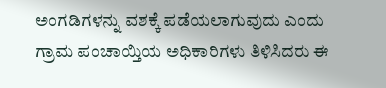ಅಂಗಡಿಗಳನ್ನು ವಶಕ್ಕೆ ಪಡೆಯಲಾಗುವುದು ಎಂದು ಗ್ರಾಮ ಪಂಚಾಯ್ತಿಯ ಅಧಿಕಾರಿಗಳು ತಿಳಿಸಿದರು ಈ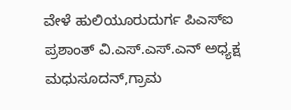ವೇಳೆ ಹುಲಿಯೂರುದುರ್ಗ ಪಿಎಸ್ಐ ಪ್ರಶಾಂತ್ ವಿ.ಎಸ್.ಎಸ್.ಎನ್ ಅಧ್ಯಕ್ಷ ಮಧುಸೂದನ್,ಗ್ರಾಮ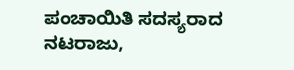ಪಂಚಾಯಿತಿ ಸದಸ್ಯರಾದ ನಟರಾಜು,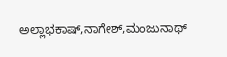ಅಲ್ಲಾಭಕಾಷ್,ನಾಗೇಶ್,ಮಂಜುನಾಥ್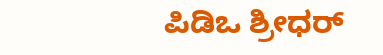ಪಿಡಿಒ ಶ್ರೀಧರ್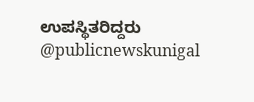ಉಪಸ್ಥಿತರಿದ್ದರು @publicnewskunigal